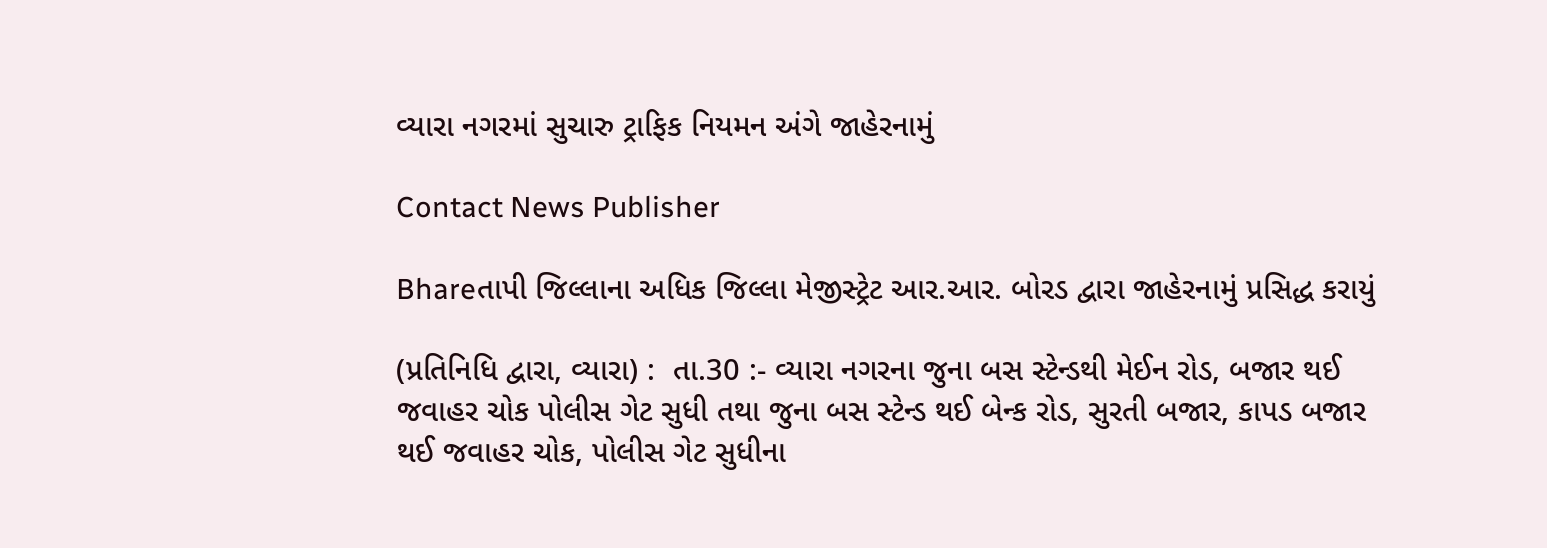વ્યારા નગરમાં સુચારુ ટ્રાફિક નિયમન અંગે જાહેરનામું

Contact News Publisher

Bhareતાપી જિલ્લાના અધિક જિલ્લા મેજીસ્ટ્રેટ આર.આર. બોરડ દ્વારા જાહેરનામું પ્રસિદ્ધ કરાયું

(પ્રતિનિધિ દ્વારા, વ્યારા) :  તા.30 :- વ્યારા નગરના જુના બસ સ્ટેન્ડથી મેઈન રોડ, બજાર થઈ જવાહર ચોક પોલીસ ગેટ સુધી તથા જુના બસ સ્ટેન્ડ થઈ બેન્ક રોડ, સુરતી બજાર, કાપડ બજાર થઈ જવાહર ચોક, પોલીસ ગેટ સુધીના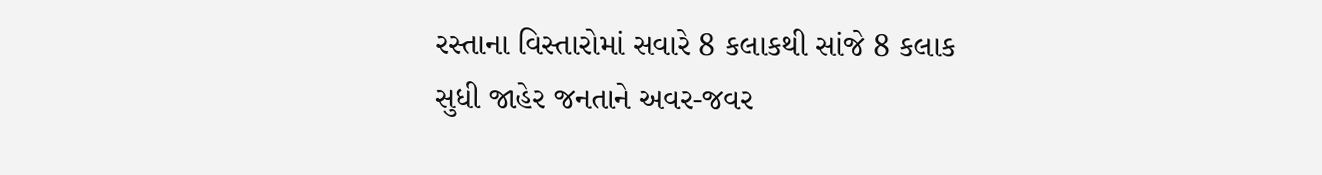રસ્તાના વિસ્તારોમાં સવારે 8 કલાકથી સાંજે 8 કલાક સુધી જાહેર જનતાને અવર-જવર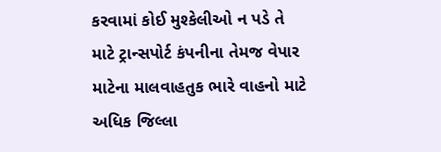કરવામાં કોઈ મુશ્કેલીઓ ન પડે તે માટે ટ્રાન્સપોર્ટ કંપનીના તેમજ વેપાર માટેના માલવાહતુક ભારે વાહનો માટે અધિક જિલ્લા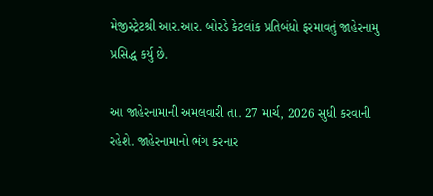મેજીસ્ટ્રેટશ્રી આર.આર. બોરડે કેટલાંક પ્રતિબંધો ફરમાવતું જાહેરનામુ પ્રસિદ્ધ કર્યુ છે.

આ જાહેરનામાની અમલવારી તા. 27 માર્ચ, 2026 સુધી કરવાની રહેશે. જાહેરનામાનો ભંગ કરનાર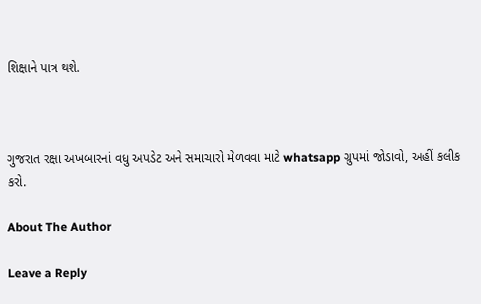શિક્ષાને પાત્ર થશે.



ગુજરાત રક્ષા અખબારનાં વધુ અપડેટ અને સમાચારો મેળવવા માટે whatsapp ગ્રુપમાં જોડાવો, અહીં કલીક કરો.

About The Author

Leave a Reply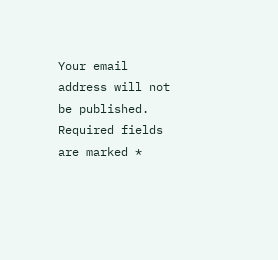Your email address will not be published. Required fields are marked *